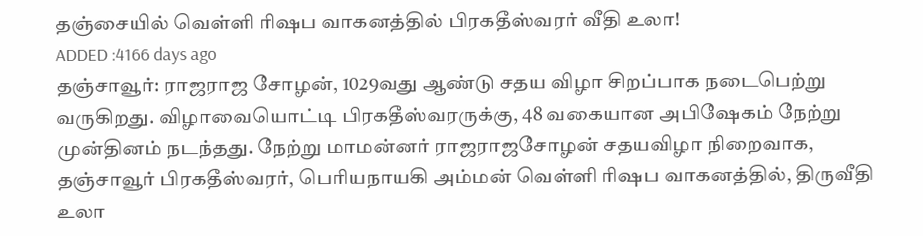தஞ்சையில் வெள்ளி ரிஷப வாகனத்தில் பிரகதீஸ்வரர் வீதி உலா!
ADDED :4166 days ago
தஞ்சாவூர்: ராஜராஜ சோழன், 1029வது ஆண்டு சதய விழா சிறப்பாக நடைபெற்று வருகிறது. விழாவையொட்டி பிரகதீஸ்வரருக்கு, 48 வகையான அபிஷேகம் நேற்று முன்தினம் நடந்தது. நேற்று மாமன்னர் ராஜராஜசோழன் சதயவிழா நிறைவாக, தஞ்சாவூர் பிரகதீஸ்வரர், பெரியநாயகி அம்மன் வெள்ளி ரிஷப வாகனத்தில், திருவீதி உலா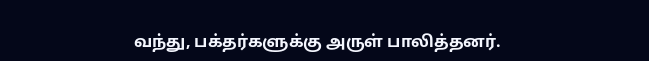வந்து, பக்தர்களுக்கு அருள் பாலித்தனர்.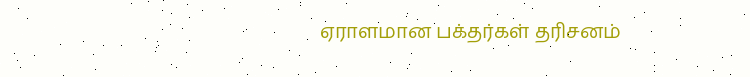ஏராளமான பக்தர்கள் தரிசனம்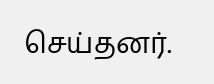செய்தனர்.